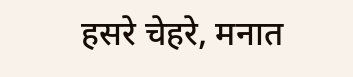हसरे चेहरे, मनात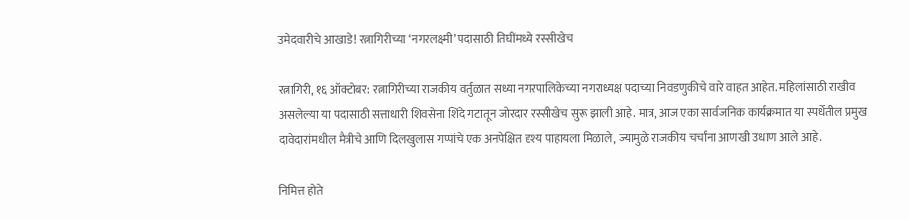उमेदवारीचे आखाडे! रत्नागिरीच्या ‘नगरलक्ष्मी’ पदासाठी तिघींमध्ये रस्सीखेच

रत्नागिरी, १६ ऑक्टोबर: रत्नागिरीच्या राजकीय वर्तुळात सध्या नगरपालिकेच्या नगराध्यक्ष पदाच्या निवडणुकीचे वारे वाहत आहेत. महिलांसाठी राखीव असलेल्या या पदासाठी सत्ताधारी शिवसेना शिंदे गटातून जोरदार रस्सीखेच सुरू झाली आहे. मात्र, आज एका सार्वजनिक कार्यक्रमात या स्पर्धेतील प्रमुख दावेदारांमधील मैत्रीचे आणि दिलखुलास गप्पांचे एक अनपेक्षित दृश्य पाहायला मिळाले, ज्यामुळे राजकीय चर्चांना आणखी उधाण आले आहे.

निमित्त होते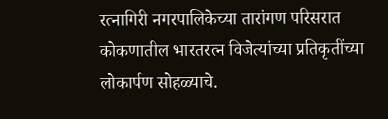रत्नागिरी नगरपालिकेच्या तारांगण परिसरात कोकणातील भारतरत्न विजेत्यांच्या प्रतिकृतींच्या लोकार्पण सोहळ्याचे.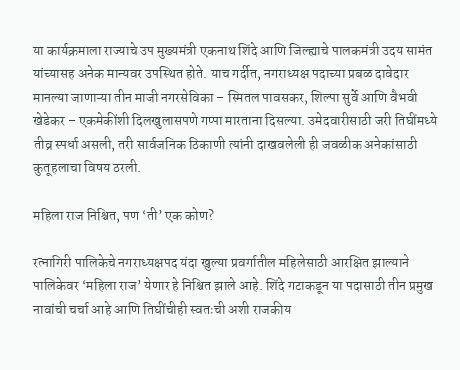या कार्यक्रमाला राज्याचे उप मुख्यमंत्री एकनाथ शिंदे आणि जिल्ह्याचे पालकमंत्री उदय सामंत यांच्यासह अनेक मान्यवर उपस्थित होते. याच गर्दीत, नगराध्यक्ष पदाच्या प्रबळ दावेदार मानल्या जाणाऱ्या तीन माजी नगरसेविका – स्मितल पावसकर, शिल्पा सुर्वे आणि वैभवी खेडेकर – एकमेकींशी दिलखुलासपणे गप्पा मारताना दिसल्या. उमेदवारीसाठी जरी तिघींमध्ये तीव्र स्पर्धा असली, तरी सार्वजनिक ठिकाणी त्यांनी दाखवलेली ही जवळीक अनेकांसाठी कुतूहलाचा विषय ठरली.

महिला राज निश्चित, पण ‘ती’ एक कोण?

रत्नागिरी पालिकेचे नगराध्यक्षपद यंदा खुल्या प्रवर्गातील महिलेसाठी आरक्षित झाल्याने पालिकेवर ‘महिला राज’ येणार हे निश्चित झाले आहे. शिंदे गटाकडून या पदासाठी तीन प्रमुख नावांची चर्चा आहे आणि तिघींचीही स्वतःची अशी राजकीय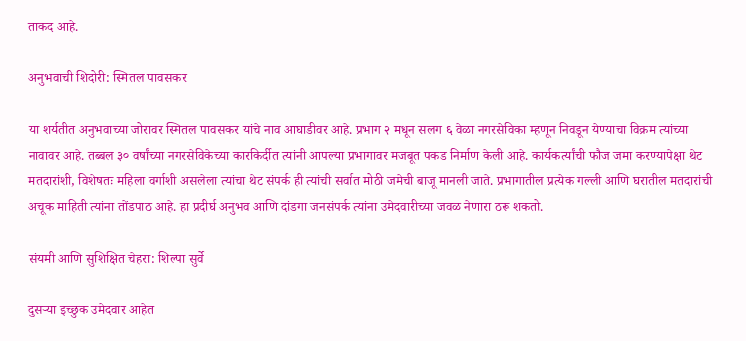ताकद आहे.

अनुभवाची शिदोरी: स्मितल पावसकर

या शर्यतीत अनुभवाच्या जोरावर स्मितल पावसकर यांचे नाव आघाडीवर आहे. प्रभाग २ मधून सलग ६ वेळा नगरसेविका म्हणून निवडून येण्याचा विक्रम त्यांच्या नावावर आहे. तब्बल ३० वर्षांच्या नगरसेविकेच्या कारकिर्दीत त्यांनी आपल्या प्रभागावर मजबूत पकड निर्माण केली आहे. कार्यकर्त्यांची फौज जमा करण्यापेक्षा थेट मतदारांशी, विशेषतः महिला वर्गाशी असलेला त्यांचा थेट संपर्क ही त्यांची सर्वात मोठी जमेची बाजू मानली जाते. प्रभागातील प्रत्येक गल्ली आणि घरातील मतदारांची अचूक माहिती त्यांना तोंडपाठ आहे. हा प्रदीर्घ अनुभव आणि दांडगा जनसंपर्क त्यांना उमेदवारीच्या जवळ नेणारा ठरू शकतो.

संयमी आणि सुशिक्षित चेहरा: शिल्पा सुर्वे

दुसऱ्या इच्छुक उमेदवार आहेत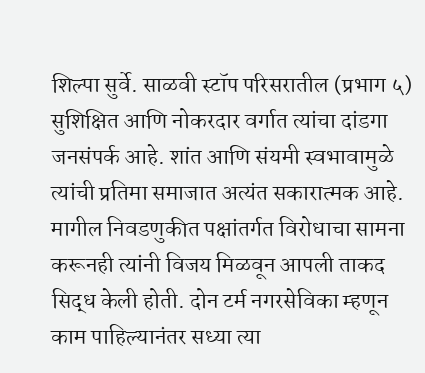शिल्पा सुर्वे. साळवी स्टॉप परिसरातील (प्रभाग ५) सुशिक्षित आणि नोकरदार वर्गात त्यांचा दांडगा जनसंपर्क आहे. शांत आणि संयमी स्वभावामुळे त्यांची प्रतिमा समाजात अत्यंत सकारात्मक आहे. मागील निवडणुकीत पक्षांतर्गत विरोधाचा सामना करूनही त्यांनी विजय मिळवून आपली ताकद सिद्ध केली होती. दोन टर्म नगरसेविका म्हणून काम पाहिल्यानंतर सध्या त्या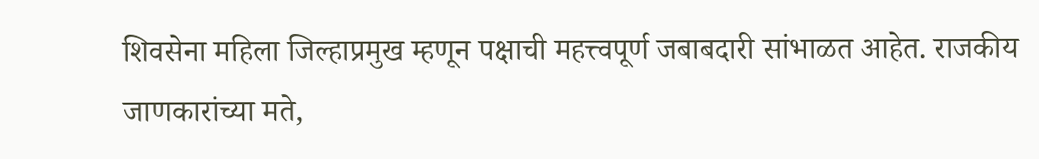शिवसेना महिला जिल्हाप्रमुख म्हणून पक्षाची महत्त्वपूर्ण जबाबदारी सांभाळत आहेत. राजकीय जाणकारांच्या मते,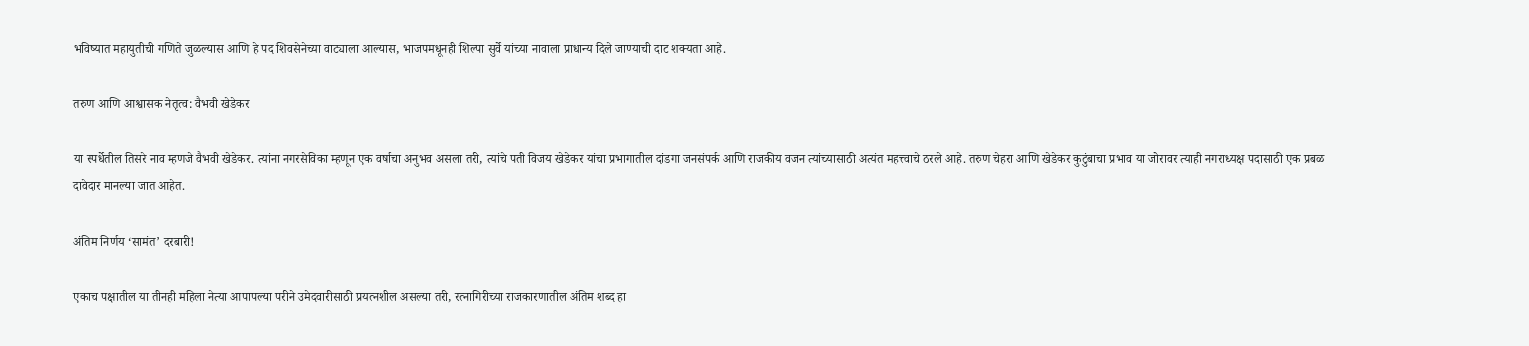भविष्यात महायुतीची गणिते जुळल्यास आणि हे पद शिवसेनेच्या वाट्याला आल्यास, भाजपमधूनही शिल्पा सुर्वे यांच्या नावाला प्राधान्य दिले जाण्याची दाट शक्यता आहे.

तरुण आणि आश्वासक नेतृत्व: वैभवी खेडेकर

या स्पर्धेतील तिसरे नाव म्हणजे वैभवी खेडेकर. त्यांना नगरसेविका म्हणून एक वर्षाचा अनुभव असला तरी, त्यांचे पती विजय खेडेकर यांचा प्रभागातील दांडगा जनसंपर्क आणि राजकीय वजन त्यांच्यासाठी अत्यंत महत्त्वाचे ठरले आहे. तरुण चेहरा आणि खेडेकर कुटुंबाचा प्रभाव या जोरावर त्याही नगराध्यक्ष पदासाठी एक प्रबळ दावेदार मानल्या जात आहेत.

अंतिम निर्णय ‘सामंत’ दरबारी!

एकाच पक्षातील या तीनही महिला नेत्या आपापल्या परीने उमेदवारीसाठी प्रयत्नशील असल्या तरी, रत्नागिरीच्या राजकारणातील अंतिम शब्द हा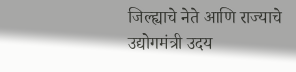जिल्ह्याचे नेते आणि राज्याचे उद्योगमंत्री उदय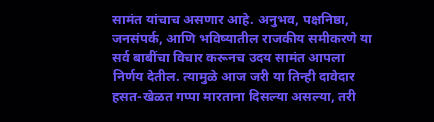सामंत यांचाच असणार आहे. अनुभव, पक्षनिष्ठा, जनसंपर्क, आणि भविष्यातील राजकीय समीकरणे या सर्व बाबींचा विचार करूनच उदय सामंत आपला निर्णय देतील. त्यामुळे आज जरी या तिन्ही दावेदार हसत-खेळत गप्पा मारताना दिसल्या असल्या, तरी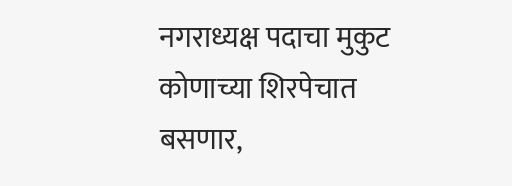नगराध्यक्ष पदाचा मुकुट कोणाच्या शिरपेचात बसणार,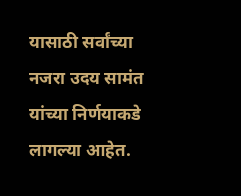यासाठी सर्वांच्या नजरा उदय सामंत यांच्या निर्णयाकडे लागल्या आहेत.